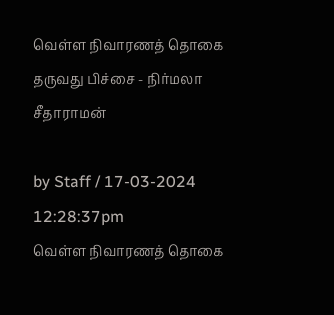வெள்ள நிவாரணத் தொகை தருவது பிச்சை - நிர்மலா சீதாராமன்

by Staff / 17-03-2024 12:28:37pm
வெள்ள நிவாரணத் தொகை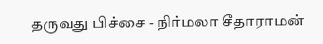தருவது பிச்சை - நிர்மலா சீதாராமன்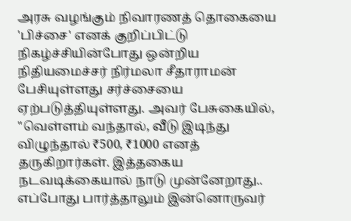அரசு வழங்கும் நிவாரணத் தொகையை 'பிச்சை' எனக் குறிப்பிட்டு நிகழ்ச்சியின்போது ஒன்றிய நிதியமைச்சர் நிர்மலா சீதாராமன் பேசியுள்ளது சர்ச்சையை ஏற்படுத்தியுள்ளது. அவர் பேசுகையில், "வெள்ளம் வந்தால், வீடு இடிந்து விழுந்தால் ₹500, ₹1000 எனத் தருகிறார்கள். இத்தகைய நடவடிக்கையால் நாடு முன்னேறாது.. எப்போது பார்த்தாலும் இன்னொருவர்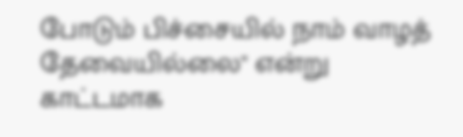போடும் பிச்சையில் நாம் வாழத் தேவையில்லை" என்று காட்டமாக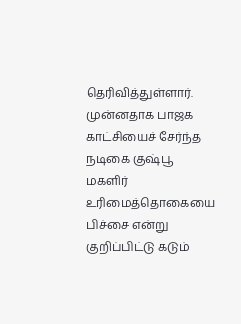தெரிவித்துள்ளார். முன்னதாக பாஜக காட்சியைச் சேர்ந்த நடிகை குஷ்பூ மகளிர் உரிமைத்தொகையை பிச்சை என்று குறிப்பிட்டு கடும்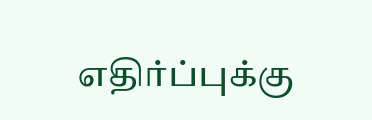எதிர்ப்புக்கு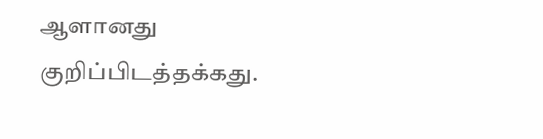ஆளானது குறிப்பிடத்தக்கது.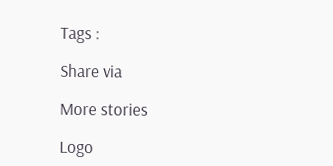Tags :

Share via

More stories

Logo